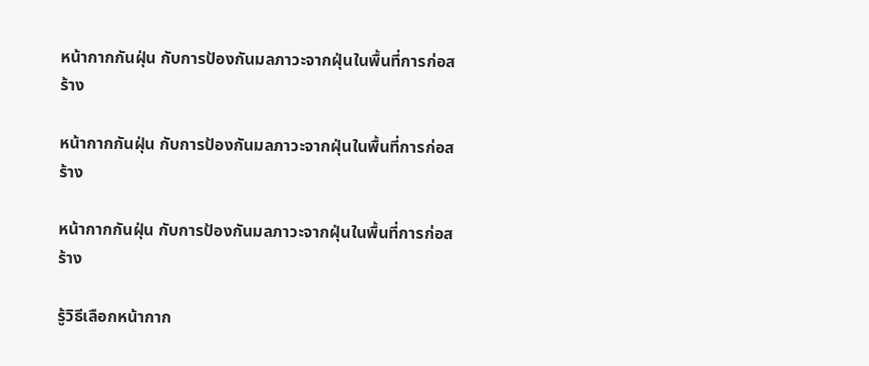หน้ากากกันฝุ่น กับการป้องกันมลภาวะจากฝุ่นในพื้นที่การก่อสร้าง

หน้ากากกันฝุ่น กับการป้องกันมลภาวะจากฝุ่นในพื้นที่การก่อสร้าง

หน้ากากกันฝุ่น กับการป้องกันมลภาวะจากฝุ่นในพื้นที่การก่อสร้าง

รู้วิธีเลือกหน้ากาก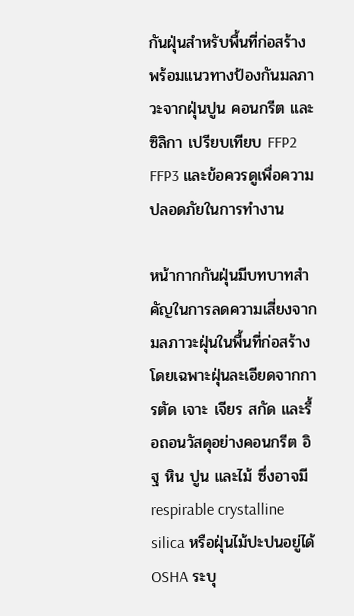กันฝุ่นสำหรับพื้นที่ก่อสร้าง พร้อมแนวทางป้องกันมลภาวะจากฝุ่นปูน คอนกรีต และซิลิกา เปรียบเทียบ FFP2 FFP3 และข้อควรดูเพื่อความปลอดภัยในการทำงาน

หน้ากากกันฝุ่นมีบทบาทสำคัญในการลดความเสี่ยงจากมลภาวะฝุ่นในพื้นที่ก่อสร้าง โดยเฉพาะฝุ่นละเอียดจากการตัด เจาะ เจียร สกัด และรื้อถอนวัสดุอย่างคอนกรีต อิฐ หิน ปูน และไม้ ซึ่งอาจมี respirable crystalline silica หรือฝุ่นไม้ปะปนอยู่ได้ OSHA ระบุ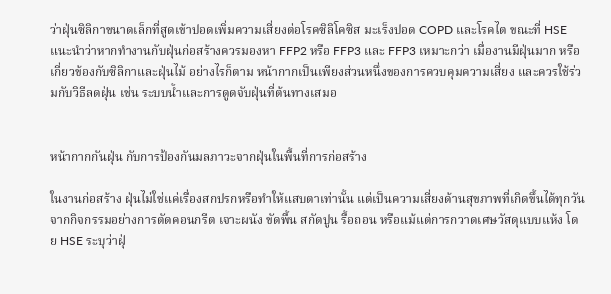ว่าฝุ่นซิลิกาขนาดเล็กที่สูดเข้าปอดเพิ่มความเสี่ยงต่อโรคซิลิโคซิส มะเร็งปอด COPD และโรคไต ขณะที่ HSE แนะนำว่าหากทำงานกับฝุ่นก่อสร้างควรมองหา FFP2 หรือ FFP3 และ FFP3 เหมาะกว่า เมื่องานมีฝุ่นมาก หรือเกี่ยวข้องกับซิลิกาและฝุ่นไม้ อย่างไรก็ตาม หน้ากากเป็นเพียงส่วนหนึ่งของการควบคุมความเสี่ยง และควรใช้ร่วมกับวิธีลดฝุ่น เช่น ระบบน้ำและการดูดจับฝุ่นที่ต้นทางเสมอ


หน้ากากกันฝุ่น กับการป้องกันมลภาวะจากฝุ่นในพื้นที่การก่อสร้าง

ในงานก่อสร้าง ฝุ่นไม่ใช่แค่เรื่องสกปรกหรือทำให้แสบตาเท่านั้น แต่เป็นความเสี่ยงด้านสุขภาพที่เกิดขึ้นได้ทุกวันจากกิจกรรมอย่างการตัดคอนกรีต เจาะผนัง ขัดพื้น สกัดปูน รื้อถอน หรือแม้แต่การกวาดเศษวัสดุแบบแห้ง โดย HSE ระบุว่าฝุ่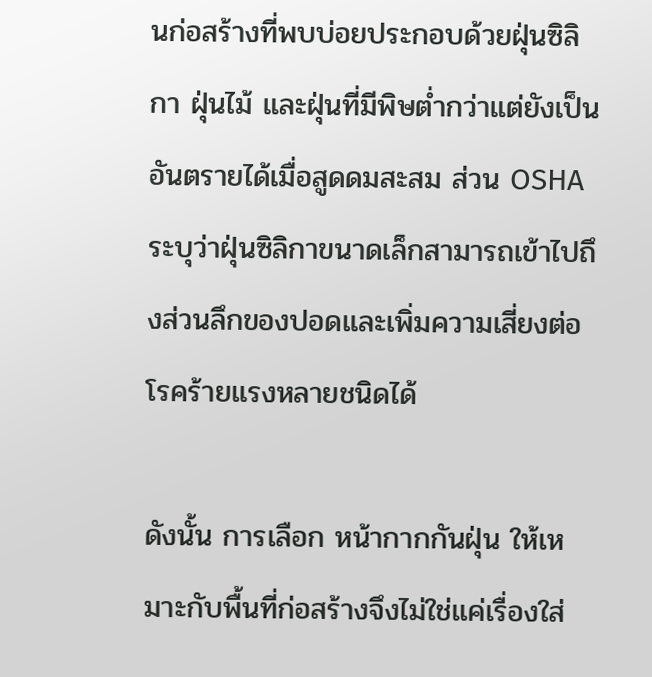นก่อสร้างที่พบบ่อยประกอบด้วยฝุ่นซิลิกา ฝุ่นไม้ และฝุ่นที่มีพิษต่ำกว่าแต่ยังเป็นอันตรายได้เมื่อสูดดมสะสม ส่วน OSHA ระบุว่าฝุ่นซิลิกาขนาดเล็กสามารถเข้าไปถึงส่วนลึกของปอดและเพิ่มความเสี่ยงต่อโรคร้ายแรงหลายชนิดได้

ดังนั้น การเลือก หน้ากากกันฝุ่น ให้เหมาะกับพื้นที่ก่อสร้างจึงไม่ใช่แค่เรื่องใส่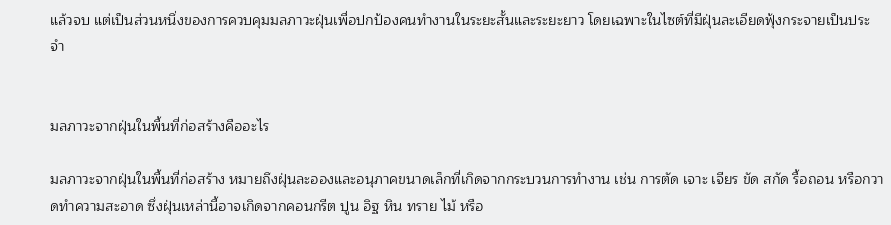แล้วจบ แต่เป็นส่วนหนึ่งของการควบคุมมลภาวะฝุ่นเพื่อปกป้องคนทำงานในระยะสั้นและระยะยาว โดยเฉพาะในไซต์ที่มีฝุ่นละเอียดฟุ้งกระจายเป็นประจำ


มลภาวะจากฝุ่นในพื้นที่ก่อสร้างคืออะไร

มลภาวะจากฝุ่นในพื้นที่ก่อสร้าง หมายถึงฝุ่นละอองและอนุภาคขนาดเล็กที่เกิดจากกระบวนการทำงาน เช่น การตัด เจาะ เจียร ขัด สกัด รื้อถอน หรือกวาดทำความสะอาด ซึ่งฝุ่นเหล่านี้อาจเกิดจากคอนกรีต ปูน อิฐ หิน ทราย ไม้ หรือ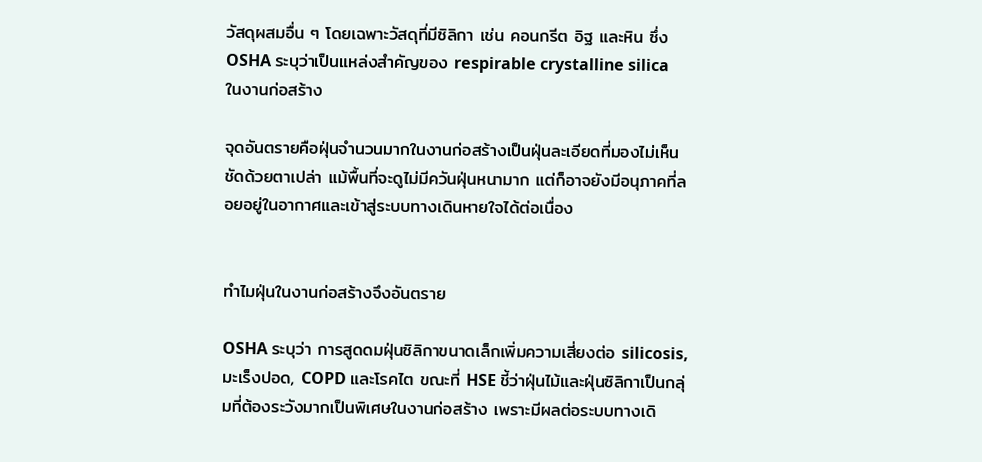วัสดุผสมอื่น ๆ โดยเฉพาะวัสดุที่มีซิลิกา เช่น คอนกรีต อิฐ และหิน ซึ่ง OSHA ระบุว่าเป็นแหล่งสำคัญของ respirable crystalline silica ในงานก่อสร้าง

จุดอันตรายคือฝุ่นจำนวนมากในงานก่อสร้างเป็นฝุ่นละเอียดที่มองไม่เห็นชัดด้วยตาเปล่า แม้พื้นที่จะดูไม่มีควันฝุ่นหนามาก แต่ก็อาจยังมีอนุภาคที่ลอยอยู่ในอากาศและเข้าสู่ระบบทางเดินหายใจได้ต่อเนื่อง


ทำไมฝุ่นในงานก่อสร้างจึงอันตราย

OSHA ระบุว่า การสูดดมฝุ่นซิลิกาขนาดเล็กเพิ่มความเสี่ยงต่อ silicosis, มะเร็งปอด, COPD และโรคไต ขณะที่ HSE ชี้ว่าฝุ่นไม้และฝุ่นซิลิกาเป็นกลุ่มที่ต้องระวังมากเป็นพิเศษในงานก่อสร้าง เพราะมีผลต่อระบบทางเดิ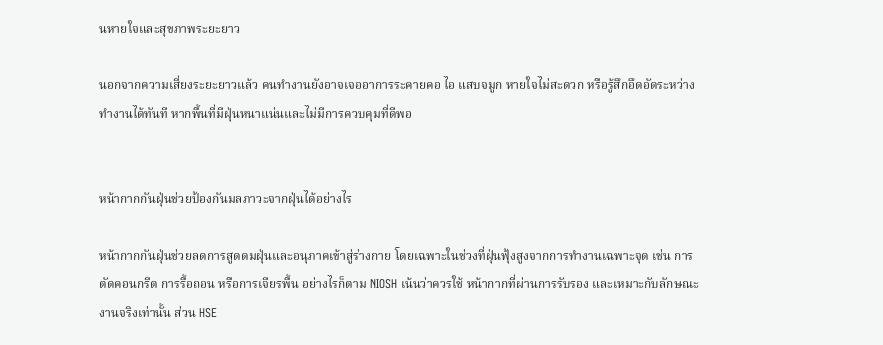นหายใจและสุขภาพระยะยาว

นอกจากความเสี่ยงระยะยาวแล้ว คนทำงานยังอาจเจออาการระคายคอ ไอ แสบจมูก หายใจไม่สะดวก หรือรู้สึกอึดอัดระหว่างทำงานได้ทันที หากพื้นที่มีฝุ่นหนาแน่นและไม่มีการควบคุมที่ดีพอ


หน้ากากกันฝุ่นช่วยป้องกันมลภาวะจากฝุ่นได้อย่างไร

หน้ากากกันฝุ่นช่วยลดการสูดดมฝุ่นและอนุภาคเข้าสู่ร่างกาย โดยเฉพาะในช่วงที่ฝุ่นฟุ้งสูงจากการทำงานเฉพาะจุด เช่น การตัดคอนกรีต การรื้อถอน หรือการเจียรพื้น อย่างไรก็ตาม NIOSH เน้นว่าควรใช้ หน้ากากที่ผ่านการรับรอง และเหมาะกับลักษณะงานจริงเท่านั้น ส่วน HSE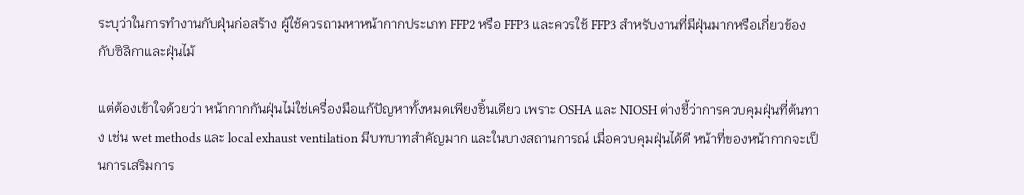ระบุว่าในการทำงานกับฝุ่นก่อสร้าง ผู้ใช้ควรถามหาหน้ากากประเภท FFP2 หรือ FFP3 และควรใช้ FFP3 สำหรับงานที่มีฝุ่นมากหรือเกี่ยวข้องกับซิลิกาและฝุ่นไม้

แต่ต้องเข้าใจด้วยว่า หน้ากากกันฝุ่นไม่ใช่เครื่องมือแก้ปัญหาทั้งหมดเพียงชิ้นเดียว เพราะ OSHA และ NIOSH ต่างชี้ว่าการควบคุมฝุ่นที่ต้นทาง เช่น wet methods และ local exhaust ventilation มีบทบาทสำคัญมาก และในบางสถานการณ์ เมื่อควบคุมฝุ่นได้ดี หน้าที่ของหน้ากากจะเป็นการเสริมการ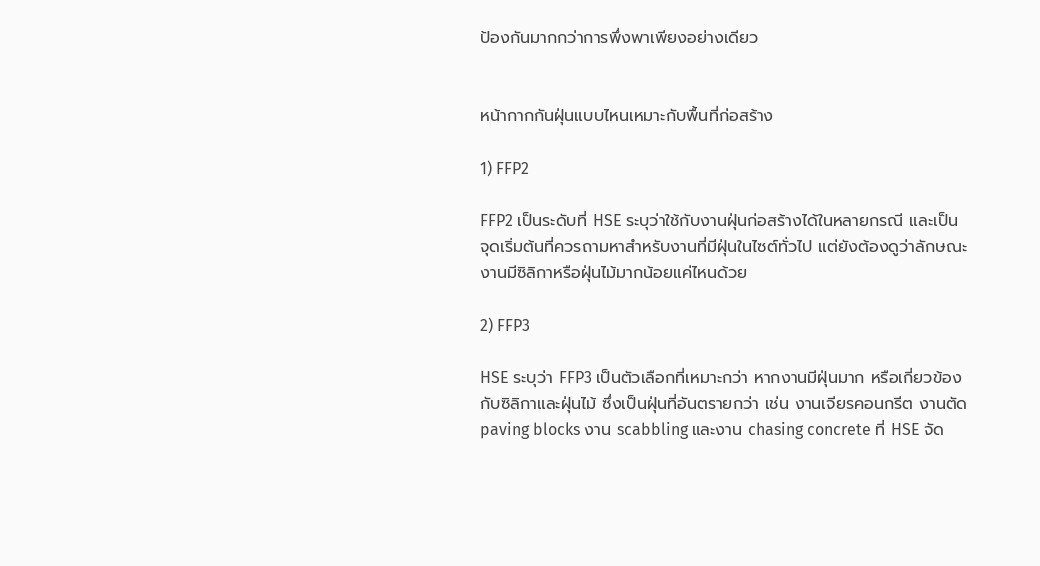ป้องกันมากกว่าการพึ่งพาเพียงอย่างเดียว


หน้ากากกันฝุ่นแบบไหนเหมาะกับพื้นที่ก่อสร้าง

1) FFP2

FFP2 เป็นระดับที่ HSE ระบุว่าใช้กับงานฝุ่นก่อสร้างได้ในหลายกรณี และเป็นจุดเริ่มต้นที่ควรถามหาสำหรับงานที่มีฝุ่นในไซต์ทั่วไป แต่ยังต้องดูว่าลักษณะงานมีซิลิกาหรือฝุ่นไม้มากน้อยแค่ไหนด้วย

2) FFP3

HSE ระบุว่า FFP3 เป็นตัวเลือกที่เหมาะกว่า หากงานมีฝุ่นมาก หรือเกี่ยวข้องกับซิลิกาและฝุ่นไม้ ซึ่งเป็นฝุ่นที่อันตรายกว่า เช่น งานเจียรคอนกรีต งานตัด paving blocks งาน scabbling และงาน chasing concrete ที่ HSE จัด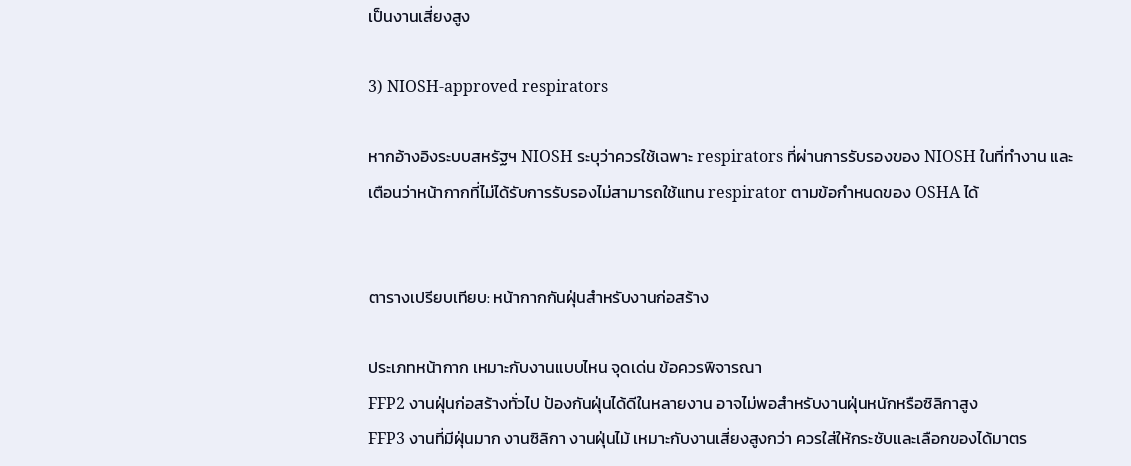เป็นงานเสี่ยงสูง

3) NIOSH-approved respirators

หากอ้างอิงระบบสหรัฐฯ NIOSH ระบุว่าควรใช้เฉพาะ respirators ที่ผ่านการรับรองของ NIOSH ในที่ทำงาน และเตือนว่าหน้ากากที่ไม่ได้รับการรับรองไม่สามารถใช้แทน respirator ตามข้อกำหนดของ OSHA ได้


ตารางเปรียบเทียบ: หน้ากากกันฝุ่นสำหรับงานก่อสร้าง

ประเภทหน้ากาก เหมาะกับงานแบบไหน จุดเด่น ข้อควรพิจารณา
FFP2 งานฝุ่นก่อสร้างทั่วไป ป้องกันฝุ่นได้ดีในหลายงาน อาจไม่พอสำหรับงานฝุ่นหนักหรือซิลิกาสูง
FFP3 งานที่มีฝุ่นมาก งานซิลิกา งานฝุ่นไม้ เหมาะกับงานเสี่ยงสูงกว่า ควรใส่ให้กระชับและเลือกของได้มาตร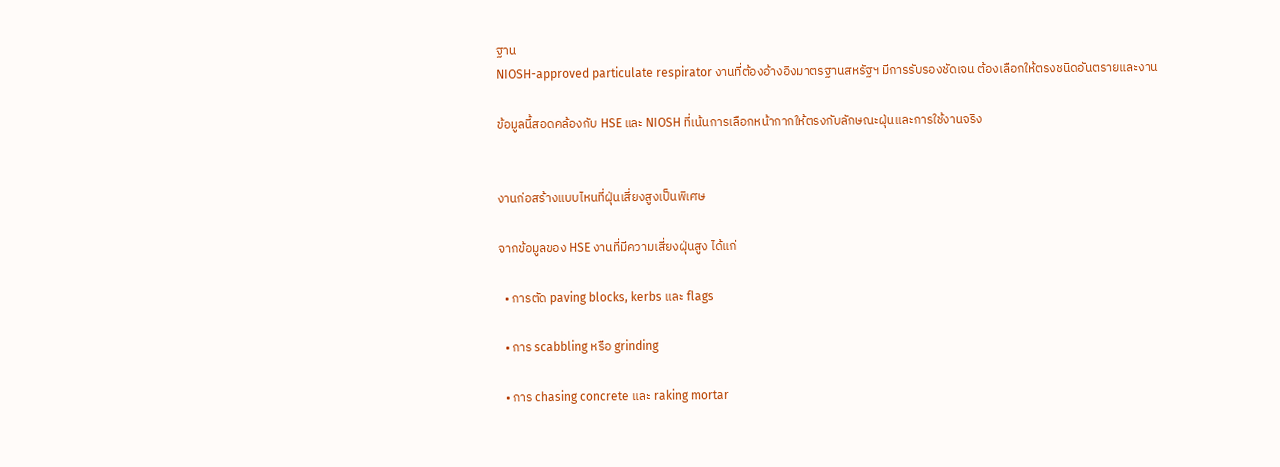ฐาน
NIOSH-approved particulate respirator งานที่ต้องอ้างอิงมาตรฐานสหรัฐฯ มีการรับรองชัดเจน ต้องเลือกให้ตรงชนิดอันตรายและงาน

ข้อมูลนี้สอดคล้องกับ HSE และ NIOSH ที่เน้นการเลือกหน้ากากให้ตรงกับลักษณะฝุ่นและการใช้งานจริง


งานก่อสร้างแบบไหนที่ฝุ่นเสี่ยงสูงเป็นพิเศษ

จากข้อมูลของ HSE งานที่มีความเสี่ยงฝุ่นสูง ได้แก่

  • การตัด paving blocks, kerbs และ flags

  • การ scabbling หรือ grinding

  • การ chasing concrete และ raking mortar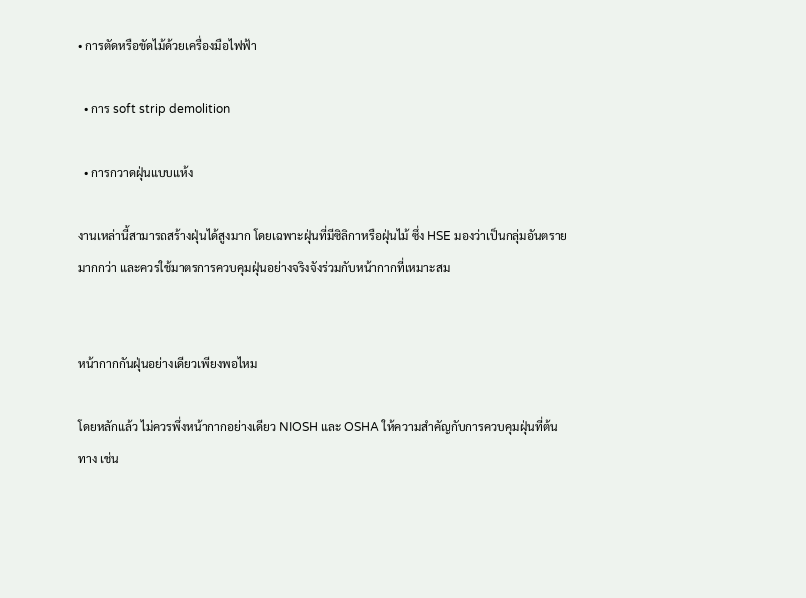• การตัดหรือขัดไม้ด้วยเครื่องมือไฟฟ้า

  • การ soft strip demolition

  • การกวาดฝุ่นแบบแห้ง

งานเหล่านี้สามารถสร้างฝุ่นได้สูงมาก โดยเฉพาะฝุ่นที่มีซิลิกาหรือฝุ่นไม้ ซึ่ง HSE มองว่าเป็นกลุ่มอันตรายมากกว่า และควรใช้มาตรการควบคุมฝุ่นอย่างจริงจังร่วมกับหน้ากากที่เหมาะสม


หน้ากากกันฝุ่นอย่างเดียวเพียงพอไหม

โดยหลักแล้ว ไม่ควรพึ่งหน้ากากอย่างเดียว NIOSH และ OSHA ให้ความสำคัญกับการควบคุมฝุ่นที่ต้นทาง เช่น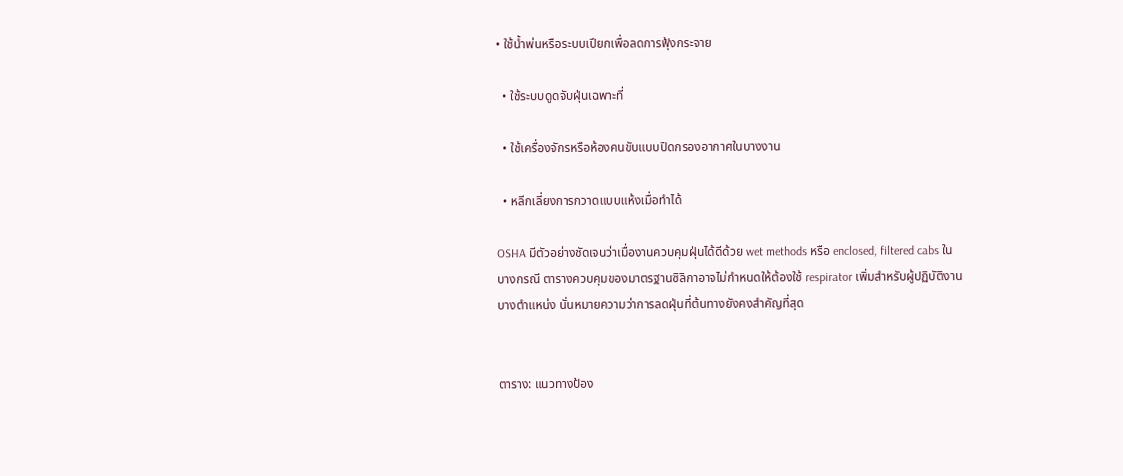• ใช้น้ำพ่นหรือระบบเปียกเพื่อลดการฟุ้งกระจาย

  • ใช้ระบบดูดจับฝุ่นเฉพาะที่

  • ใช้เครื่องจักรหรือห้องคนขับแบบปิดกรองอากาศในบางงาน

  • หลีกเลี่ยงการกวาดแบบแห้งเมื่อทำได้

OSHA มีตัวอย่างชัดเจนว่าเมื่องานควบคุมฝุ่นได้ดีด้วย wet methods หรือ enclosed, filtered cabs ในบางกรณี ตารางควบคุมของมาตรฐานซิลิกาอาจไม่กำหนดให้ต้องใช้ respirator เพิ่มสำหรับผู้ปฏิบัติงานบางตำแหน่ง นั่นหมายความว่าการลดฝุ่นที่ต้นทางยังคงสำคัญที่สุด


ตาราง: แนวทางป้อง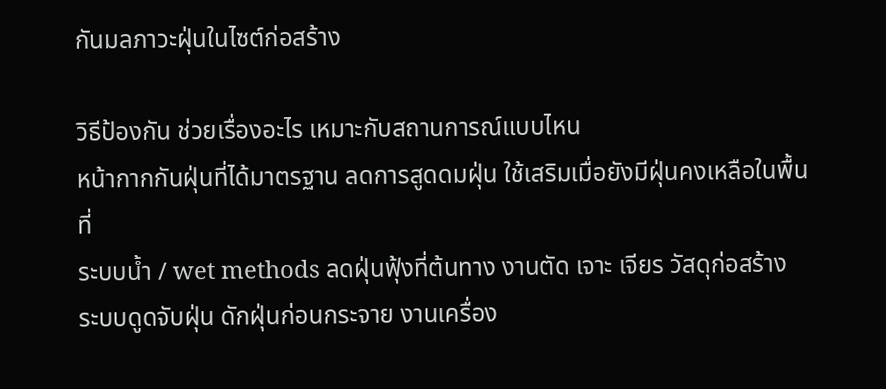กันมลภาวะฝุ่นในไซต์ก่อสร้าง

วิธีป้องกัน ช่วยเรื่องอะไร เหมาะกับสถานการณ์แบบไหน
หน้ากากกันฝุ่นที่ได้มาตรฐาน ลดการสูดดมฝุ่น ใช้เสริมเมื่อยังมีฝุ่นคงเหลือในพื้นที่
ระบบน้ำ / wet methods ลดฝุ่นฟุ้งที่ต้นทาง งานตัด เจาะ เจียร วัสดุก่อสร้าง
ระบบดูดจับฝุ่น ดักฝุ่นก่อนกระจาย งานเครื่อง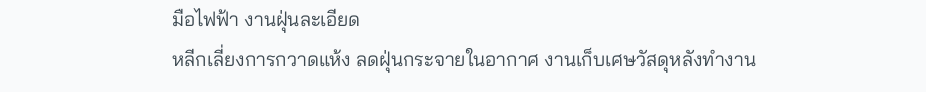มือไฟฟ้า งานฝุ่นละเอียด
หลีกเลี่ยงการกวาดแห้ง ลดฝุ่นกระจายในอากาศ งานเก็บเศษวัสดุหลังทำงาน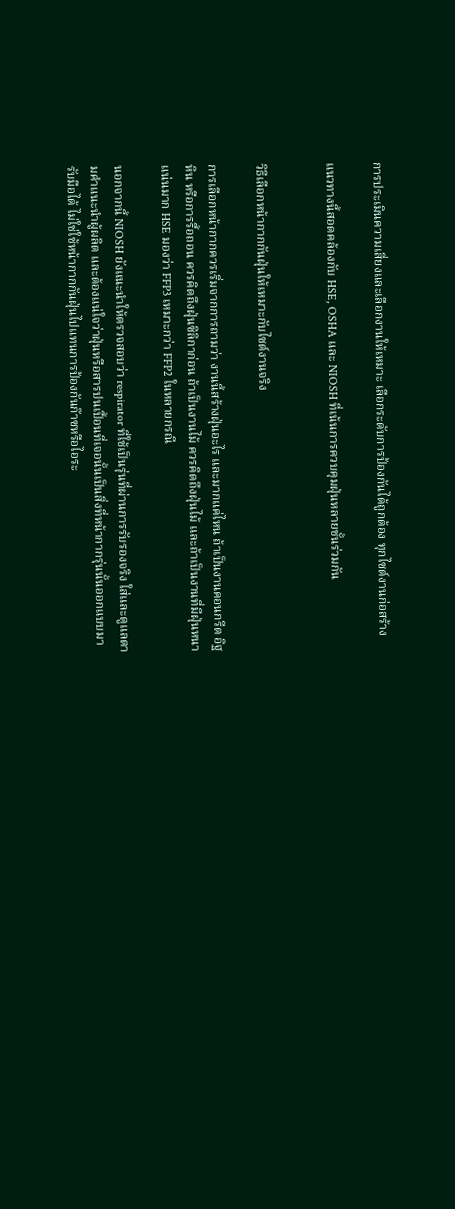การประเมินความเสี่ยงและเลือกงานให้เหมาะ เลือกระดับการป้องกันได้ถูกต้อง ทุกไซต์งานก่อสร้าง

แนวทางนี้สอดคล้องกับ HSE, OSHA และ NIOSH ที่เน้นการควบคุมฝุ่นหลายชั้นร่วมกัน


วิธีเลือกหน้ากากกันฝุ่นให้เหมาะกับไซต์งานจริง

การเลือกหน้ากากควรเริ่มจากการถามว่า งานนี้สร้างฝุ่นอะไร และมากแค่ไหน ถ้าเป็นงานคอนกรีต อิฐ หิน หรือการรื้อถอน ควรคิดถึงฝุ่นซิลิกาก่อน ถ้าเป็นงานไม้ ควรคิดถึงฝุ่นไม้ และถ้าเป็นงานที่มีฝุ่นหนาแน่นมาก HSE มองว่า FFP3 เหมาะกว่า FFP2 ในหลายกรณี

นอกจากนี้ NIOSH ยังแนะนำให้ตรวจสอบว่า respirator ที่ใช้เป็นรุ่นที่ผ่านการรับรองจริง ใส่และดูแลตามคำแนะนำผู้ผลิต และต้องแน่ใจว่าฝุ่นหรือสารปนเปื้อนที่เจอนั้นเป็นสิ่งที่หน้ากากรุ่นนั้นออกแบบมารับมือได้ ไม่ใช่ใช้หน้ากากกันฝุ่นไปแทนการป้องกันก๊าซหรือไอระ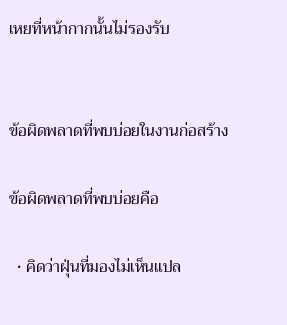เหยที่หน้ากากนั้นไม่รองรับ


ข้อผิดพลาดที่พบบ่อยในงานก่อสร้าง

ข้อผิดพลาดที่พบบ่อยคือ

  • คิดว่าฝุ่นที่มองไม่เห็นแปล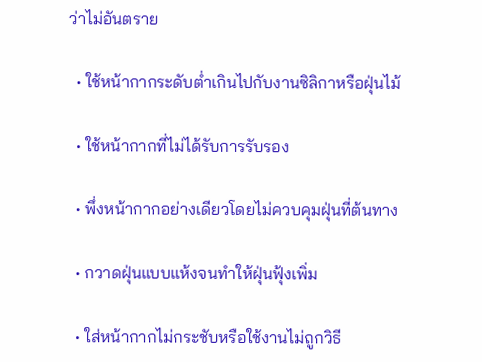ว่าไม่อันตราย

  • ใช้หน้ากากระดับต่ำเกินไปกับงานซิลิกาหรือฝุ่นไม้

  • ใช้หน้ากากที่ไม่ได้รับการรับรอง

  • พึ่งหน้ากากอย่างเดียวโดยไม่ควบคุมฝุ่นที่ต้นทาง

  • กวาดฝุ่นแบบแห้งจนทำให้ฝุ่นฟุ้งเพิ่ม

  • ใส่หน้ากากไม่กระชับหรือใช้งานไม่ถูกวิธี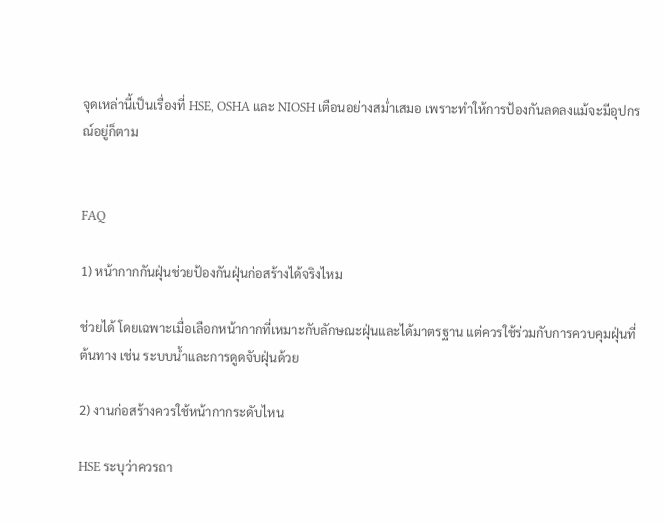จุดเหล่านี้เป็นเรื่องที่ HSE, OSHA และ NIOSH เตือนอย่างสม่ำเสมอ เพราะทำให้การป้องกันลดลงแม้จะมีอุปกรณ์อยู่ก็ตาม


FAQ

1) หน้ากากกันฝุ่นช่วยป้องกันฝุ่นก่อสร้างได้จริงไหม

ช่วยได้ โดยเฉพาะเมื่อเลือกหน้ากากที่เหมาะกับลักษณะฝุ่นและได้มาตรฐาน แต่ควรใช้ร่วมกับการควบคุมฝุ่นที่ต้นทาง เช่น ระบบน้ำและการดูดจับฝุ่นด้วย

2) งานก่อสร้างควรใช้หน้ากากระดับไหน

HSE ระบุว่าควรถา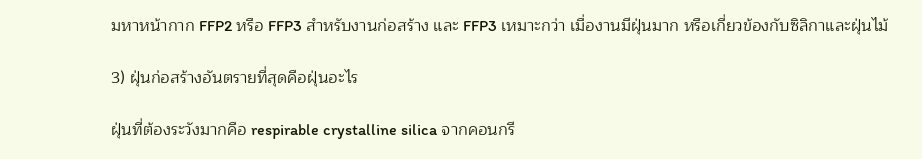มหาหน้ากาก FFP2 หรือ FFP3 สำหรับงานก่อสร้าง และ FFP3 เหมาะกว่า เมื่องานมีฝุ่นมาก หรือเกี่ยวข้องกับซิลิกาและฝุ่นไม้

3) ฝุ่นก่อสร้างอันตรายที่สุดคือฝุ่นอะไร

ฝุ่นที่ต้องระวังมากคือ respirable crystalline silica จากคอนกรี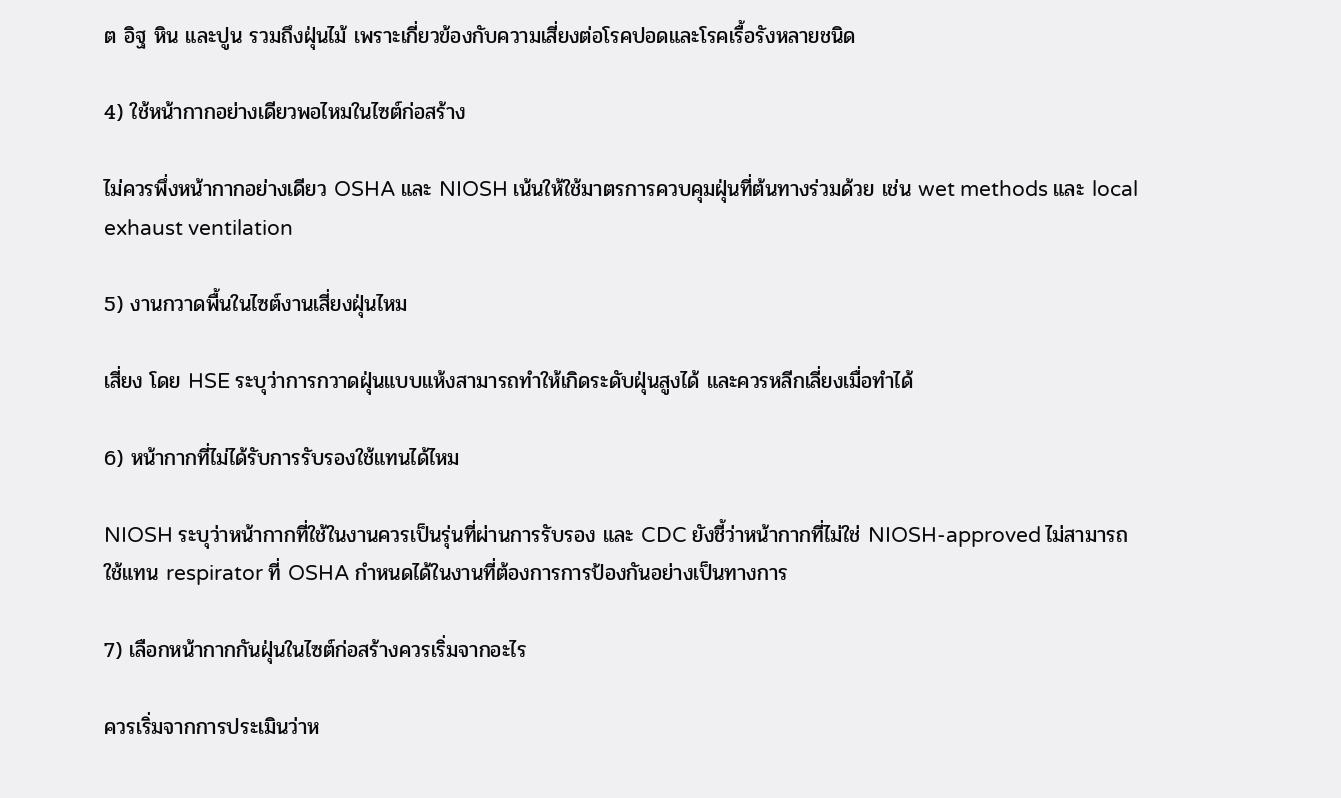ต อิฐ หิน และปูน รวมถึงฝุ่นไม้ เพราะเกี่ยวข้องกับความเสี่ยงต่อโรคปอดและโรคเรื้อรังหลายชนิด

4) ใช้หน้ากากอย่างเดียวพอไหมในไซต์ก่อสร้าง

ไม่ควรพึ่งหน้ากากอย่างเดียว OSHA และ NIOSH เน้นให้ใช้มาตรการควบคุมฝุ่นที่ต้นทางร่วมด้วย เช่น wet methods และ local exhaust ventilation

5) งานกวาดพื้นในไซต์งานเสี่ยงฝุ่นไหม

เสี่ยง โดย HSE ระบุว่าการกวาดฝุ่นแบบแห้งสามารถทำให้เกิดระดับฝุ่นสูงได้ และควรหลีกเลี่ยงเมื่อทำได้

6) หน้ากากที่ไม่ได้รับการรับรองใช้แทนได้ไหม

NIOSH ระบุว่าหน้ากากที่ใช้ในงานควรเป็นรุ่นที่ผ่านการรับรอง และ CDC ยังชี้ว่าหน้ากากที่ไม่ใช่ NIOSH-approved ไม่สามารถใช้แทน respirator ที่ OSHA กำหนดได้ในงานที่ต้องการการป้องกันอย่างเป็นทางการ

7) เลือกหน้ากากกันฝุ่นในไซต์ก่อสร้างควรเริ่มจากอะไร

ควรเริ่มจากการประเมินว่าห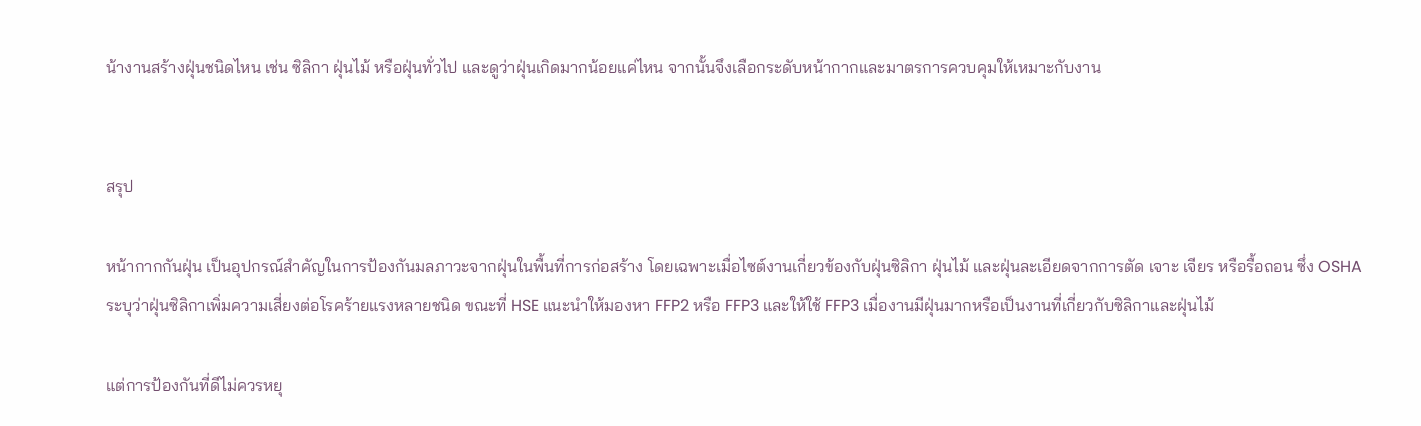น้างานสร้างฝุ่นชนิดไหน เช่น ซิลิกา ฝุ่นไม้ หรือฝุ่นทั่วไป และดูว่าฝุ่นเกิดมากน้อยแค่ไหน จากนั้นจึงเลือกระดับหน้ากากและมาตรการควบคุมให้เหมาะกับงาน


สรุป

หน้ากากกันฝุ่น เป็นอุปกรณ์สำคัญในการป้องกันมลภาวะจากฝุ่นในพื้นที่การก่อสร้าง โดยเฉพาะเมื่อไซต์งานเกี่ยวข้องกับฝุ่นซิลิกา ฝุ่นไม้ และฝุ่นละเอียดจากการตัด เจาะ เจียร หรือรื้อถอน ซึ่ง OSHA ระบุว่าฝุ่นซิลิกาเพิ่มความเสี่ยงต่อโรคร้ายแรงหลายชนิด ขณะที่ HSE แนะนำให้มองหา FFP2 หรือ FFP3 และให้ใช้ FFP3 เมื่องานมีฝุ่นมากหรือเป็นงานที่เกี่ยวกับซิลิกาและฝุ่นไม้

แต่การป้องกันที่ดีไม่ควรหยุ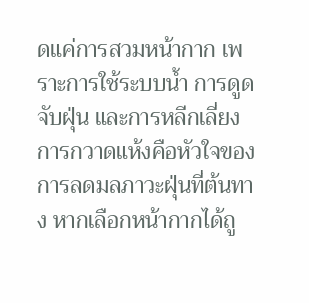ดแค่การสวมหน้ากาก เพราะการใช้ระบบน้ำ การดูดจับฝุ่น และการหลีกเลี่ยงการกวาดแห้งคือหัวใจของการลดมลภาวะฝุ่นที่ต้นทาง หากเลือกหน้ากากได้ถู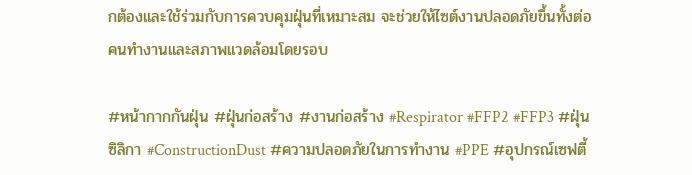กต้องและใช้ร่วมกับการควบคุมฝุ่นที่เหมาะสม จะช่วยให้ไซต์งานปลอดภัยขึ้นทั้งต่อคนทำงานและสภาพแวดล้อมโดยรอบ

#หน้ากากกันฝุ่น #ฝุ่นก่อสร้าง #งานก่อสร้าง #Respirator #FFP2 #FFP3 #ฝุ่นซิลิกา #ConstructionDust #ความปลอดภัยในการทำงาน #PPE #อุปกรณ์เซฟตี้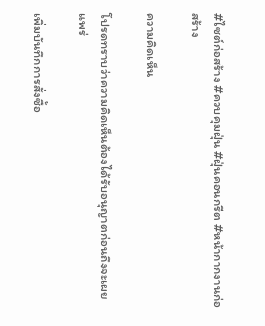#ไซต์ก่อสร้าง #ควบคุมฝุ่น #ฝุ่นคอนกรีต #หน้ากากงานก่อสร้าง

ความคิดเห็น

โปรดทราบว่าความคิดเห็นต้องได้รับอนุญาตก่อนถึงจะเผยแพร่

เพิ่มบันทึกการสั่งซื้อ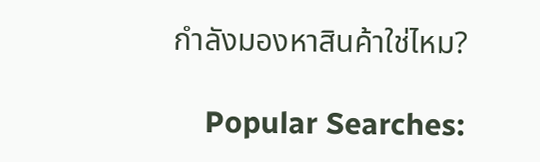กำลังมองหาสินค้าใช่ไหม?

    Popular Searches: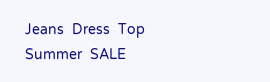Jeans  Dress  Top  Summer  SALE